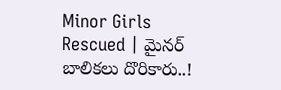Minor Girls Rescued | మైనర్ బాలికలు దొరికారు..!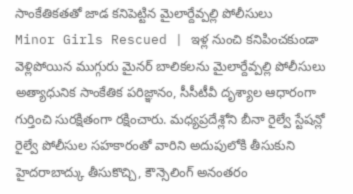సాంకేతికతతో జాడ కనిపెట్టిన మైలార్దేవ్పల్లి పోలీసులు
Minor Girls Rescued | ఇళ్ల నుంచి కనిపించకుండా వెళ్లిపోయిన ముగ్గురు మైనర్ బాలికలను మైలార్దేవ్పల్లి పోలీసులు అత్యాధునిక సాంకేతిక పరిజ్ఞానం, సీసీటీవీ దృశ్యాల ఆధారంగా గుర్తించి సురక్షితంగా రక్షించారు. మధ్యప్రదేశ్లోని బీనా రైల్వే స్టేషన్లో రైల్వే పోలీసుల సహకారంతో వారిని అదుపులోకి తీసుకుని హైదరాబాద్కు తీసుకొచ్చి, కౌన్సెలింగ్ అనంతరం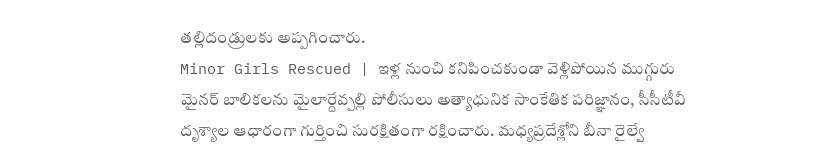తల్లిదండ్రులకు అప్పగించారు.
Minor Girls Rescued | ఇళ్ల నుంచి కనిపించకుండా వెళ్లిపోయిన ముగ్గురు మైనర్ బాలికలను మైలార్దేవ్పల్లి పోలీసులు అత్యాధునిక సాంకేతిక పరిజ్ఞానం, సీసీటీవీ దృశ్యాల ఆధారంగా గుర్తించి సురక్షితంగా రక్షించారు. మధ్యప్రదేశ్లోని బీనా రైల్వే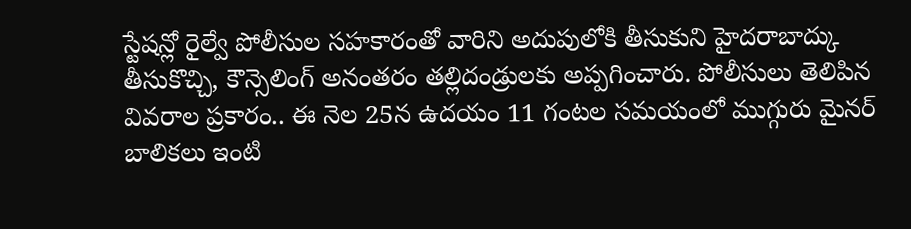స్టేషన్లో రైల్వే పోలీసుల సహకారంతో వారిని అదుపులోకి తీసుకుని హైదరాబాద్కు తీసుకొచ్చి, కౌన్సెలింగ్ అనంతరం తల్లిదండ్రులకు అప్పగించారు. పోలీసులు తెలిపిన వివరాల ప్రకారం.. ఈ నెల 25న ఉదయం 11 గంటల సమయంలో ముగ్గురు మైనర్ బాలికలు ఇంటి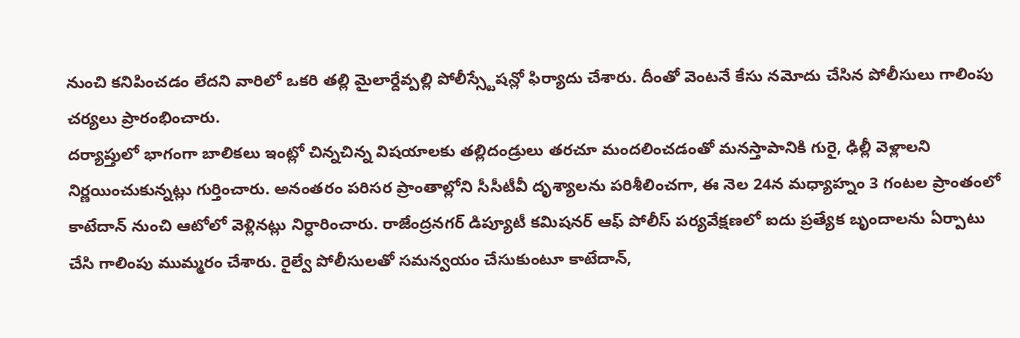నుంచి కనిపించడం లేదని వారిలో ఒకరి తల్లి మైలార్దేవ్పల్లి పోలీస్స్టేషన్లో ఫిర్యాదు చేశారు. దీంతో వెంటనే కేసు నమోదు చేసిన పోలీసులు గాలింపు చర్యలు ప్రారంభించారు.
దర్యాప్తులో భాగంగా బాలికలు ఇంట్లో చిన్నచిన్న విషయాలకు తల్లిదండ్రులు తరచూ మందలించడంతో మనస్తాపానికి గురై, ఢిల్లీ వెళ్లాలని నిర్ణయించుకున్నట్లు గుర్తించారు. అనంతరం పరిసర ప్రాంతాల్లోని సీసీటీవీ దృశ్యాలను పరిశీలించగా, ఈ నెల 24న మధ్యాహ్నం 3 గంటల ప్రాంతంలో కాటేదాన్ నుంచి ఆటోలో వెళ్లినట్లు నిర్ధారించారు. రాజేంద్రనగర్ డిప్యూటీ కమిషనర్ ఆఫ్ పోలీస్ పర్యవేక్షణలో ఐదు ప్రత్యేక బృందాలను ఏర్పాటు చేసి గాలింపు ముమ్మరం చేశారు. రైల్వే పోలీసులతో సమన్వయం చేసుకుంటూ కాటేదాన్,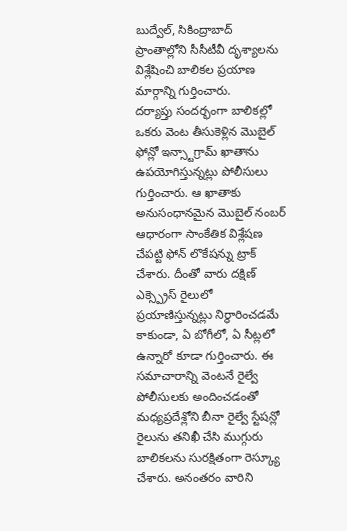బుద్వేల్, సికింద్రాబాద్ ప్రాంతాల్లోని సీసీటీవీ దృశ్యాలను విశ్లేషించి బాలికల ప్రయాణ మార్గాన్ని గుర్తించారు.
దర్యాప్తు సందర్భంగా బాలికల్లో ఒకరు వెంట తీసుకెళ్లిన మొబైల్ ఫోన్లో ఇన్స్టాగ్రామ్ ఖాతాను ఉపయోగిస్తున్నట్లు పోలీసులు గుర్తించారు. ఆ ఖాతాకు అనుసంధానమైన మొబైల్ నంబర్ ఆధారంగా సాంకేతిక విశ్లేషణ చేపట్టి ఫోన్ లొకేషన్ను ట్రాక్ చేశారు. దీంతో వారు దక్షిణ్ ఎక్స్ప్రెస్ రైలులో ప్రయాణిస్తున్నట్లు నిర్ధారించడమే కాకుండా, ఏ బోగీలో, ఏ సీట్లలో ఉన్నారో కూడా గుర్తించారు. ఈ సమాచారాన్ని వెంటనే రైల్వే పోలీసులకు అందించడంతో మధ్యప్రదేశ్లోని బీనా రైల్వే స్టేషన్లో రైలును తనిఖీ చేసి ముగ్గురు బాలికలను సురక్షితంగా రెస్క్యూ చేశారు. అనంతరం వారిని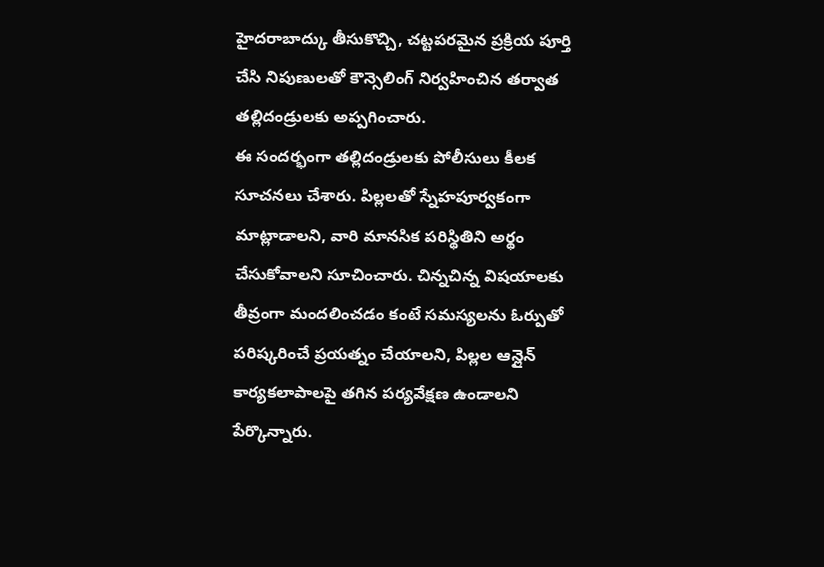హైదరాబాద్కు తీసుకొచ్చి, చట్టపరమైన ప్రక్రియ పూర్తి చేసి నిపుణులతో కౌన్సెలింగ్ నిర్వహించిన తర్వాత తల్లిదండ్రులకు అప్పగించారు.
ఈ సందర్భంగా తల్లిదండ్రులకు పోలీసులు కీలక సూచనలు చేశారు. పిల్లలతో స్నేహపూర్వకంగా మాట్లాడాలని, వారి మానసిక పరిస్థితిని అర్థం చేసుకోవాలని సూచించారు. చిన్నచిన్న విషయాలకు తీవ్రంగా మందలించడం కంటే సమస్యలను ఓర్పుతో పరిష్కరించే ప్రయత్నం చేయాలని, పిల్లల ఆన్లైన్ కార్యకలాపాలపై తగిన పర్యవేక్షణ ఉండాలని పేర్కొన్నారు.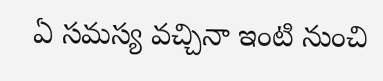ఏ సమస్య వచ్చినా ఇంటి నుంచి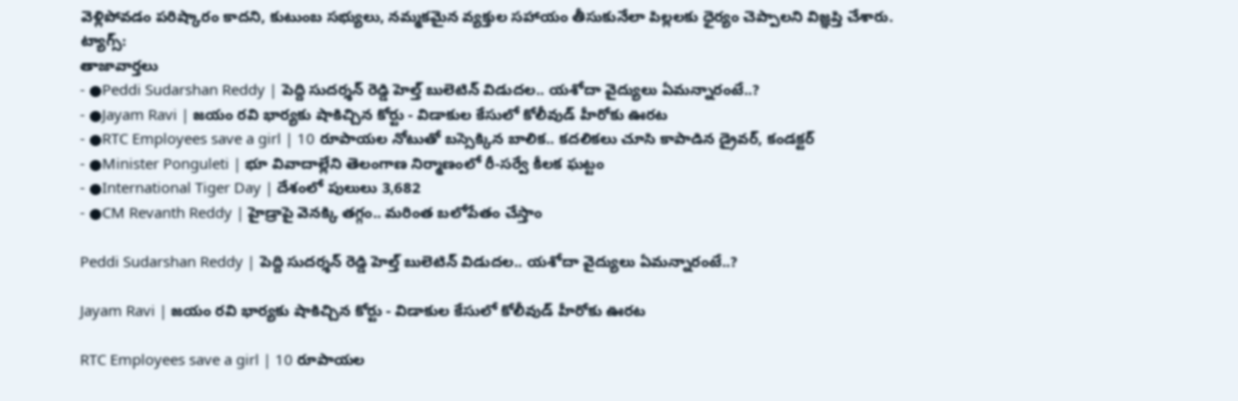వెళ్లిపోవడం పరిష్కారం కాదని, కుటుంబ సభ్యులు, నమ్మకమైన వ్యక్తుల సహాయం తీసుకునేలా పిల్లలకు ధైర్యం చెప్పాలని విజ్ఞప్తి చేశారు.
ట్యాగ్స్:
తాజావార్తలు
- ●Peddi Sudarshan Reddy | పెద్ది సుదర్శన్ రెడ్డి హెల్త్ బులెటిన్ విడుదల.. యశోదా వైద్యులు ఏమన్నారంటే..?
- ●Jayam Ravi | జయం రవి భార్యకు షాకిచ్చిన కోర్టు - విడాకుల కేసులో కోలీవుడ్ హీరోకు ఊరట
- ●RTC Employees save a girl | 10 రూపాయల నోటుతో బస్సెక్కిన బాలిక.. కదలికలు చూసి కాపాడిన డ్రైవర్, కండక్టర్
- ●Minister Ponguleti | భూ వివాదాల్లేని తెలంగాణ నిర్మాణంలో రీ-సర్వే కీలక ఘట్టం
- ●International Tiger Day | దేశంలో పులులు 3,682
- ●CM Revanth Reddy | హైడ్రాపై వెనక్కి తగ్గం.. మరింత బలోపేతం చేస్తాం

Peddi Sudarshan Reddy | పెద్ది సుదర్శన్ రెడ్డి హెల్త్ బులెటిన్ విడుదల.. యశోదా వైద్యులు ఏమన్నారంటే..?

Jayam Ravi | జయం రవి భార్యకు షాకిచ్చిన కోర్టు - విడాకుల కేసులో కోలీవుడ్ హీరోకు ఊరట

RTC Employees save a girl | 10 రూపాయల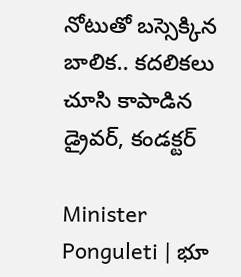నోటుతో బస్సెక్కిన బాలిక.. కదలికలు చూసి కాపాడిన డ్రైవర్, కండక్టర్

Minister Ponguleti | భూ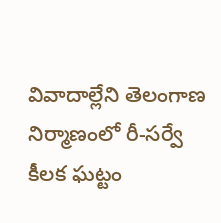వివాదాల్లేని తెలంగాణ నిర్మాణంలో రీ-సర్వే కీలక ఘట్టం